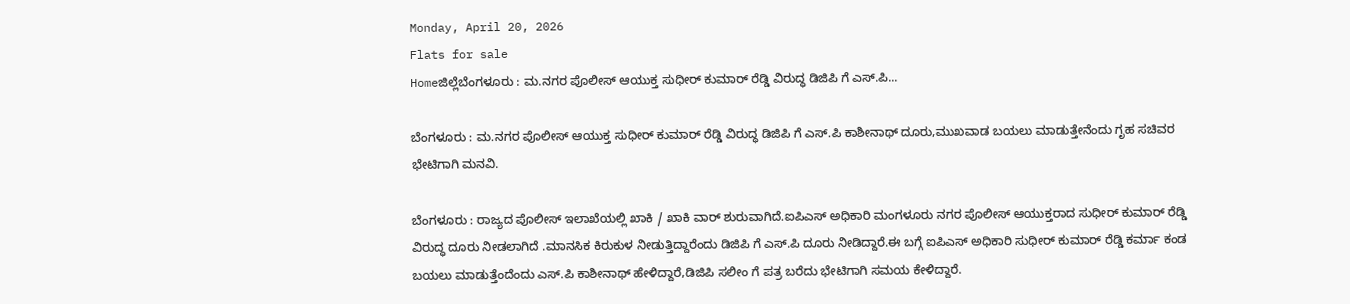Monday, April 20, 2026
Flats for sale
Homeಜಿಲ್ಲೆಬೆಂಗಳೂರು : ಮ.ನಗರ ಪೊಲೀಸ್ ಆಯುಕ್ತ ಸುಧೀರ್ ಕುಮಾರ್ ರೆಡ್ಡಿ ವಿರುದ್ಧ ಡಿಜಿಪಿ ಗೆ ಎಸ್.ಪಿ...

ಬೆಂಗಳೂರು : ಮ.ನಗರ ಪೊಲೀಸ್ ಆಯುಕ್ತ ಸುಧೀರ್ ಕುಮಾರ್ ರೆಡ್ಡಿ ವಿರುದ್ಧ ಡಿಜಿಪಿ ಗೆ ಎಸ್.ಪಿ ಕಾಶೀನಾಥ್ ದೂರು,ಮುಖವಾಡ ಬಯಲು ಮಾಡುತ್ತೇನೆಂದು ಗೃಹ ಸಚಿವರ ಭೇಟಿಗಾಗಿ ಮನವಿ.

ಬೆಂಗಳೂರು : ರಾಜ್ಯದ ಪೊಲೀಸ್ ಇಲಾಖೆಯಲ್ಲಿ ಖಾಕಿ / ಖಾಕಿ ವಾರ್ ಶುರುವಾಗಿದೆ.ಐಪಿಎಸ್ ಅಧಿಕಾರಿ ಮಂಗಳೂರು ನಗರ ಪೊಲೀಸ್ ಆಯುಕ್ತರಾದ ಸುಧೀರ್ ಕುಮಾರ್ ರೆಡ್ಡಿ ವಿರುದ್ಧ ದೂರು ನೀಡಲಾಗಿದೆ .ಮಾನಸಿಕ ಕಿರುಕುಳ ನೀಡುತ್ತಿದ್ದಾರೆಂದು ಡಿಜಿಪಿ ಗೆ ಎಸ್.ಪಿ ದೂರು ನೀಡಿದ್ದಾರೆ.ಈ ಬಗ್ಗೆ ಐಪಿಎಸ್ ಅಧಿಕಾರಿ ಸುಧೀರ್ ಕುಮಾರ್ ರೆಡ್ಡಿ ಕರ್ಮಾ ಕಂಡ ಬಯಲು ಮಾಡುತ್ತೆಂದೆಂದು ಎಸ್.ಪಿ ಕಾಶೀನಾಥ್ ಹೇಳಿದ್ದಾರೆ,ಡಿಜಿಪಿ ಸಲೀಂ ಗೆ ಪತ್ರ ಬರೆದು ಭೇಟಿಗಾಗಿ ಸಮಯ ಕೇಳಿದ್ದಾರೆ.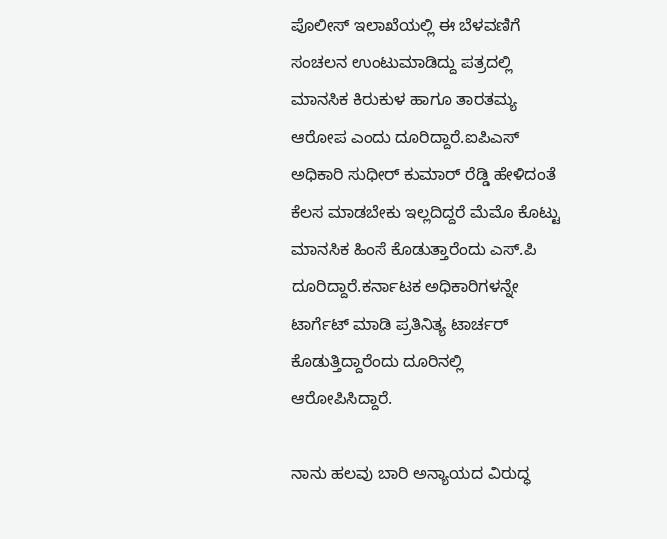ಪೊಲೀಸ್ ಇಲಾಖೆಯಲ್ಲಿ ಈ ಬೆಳವಣಿಗೆ ಸಂಚಲನ ಉಂಟುಮಾಡಿದ್ದು ಪತ್ರದಲ್ಲಿ ಮಾನಸಿಕ ಕಿರುಕುಳ ಹಾಗೂ ತಾರತಮ್ಯ ಆರೋಪ ಎಂದು ದೂರಿದ್ದಾರೆ.ಐಪಿಎಸ್ ಅಧಿಕಾರಿ ಸುಧೀರ್ ಕುಮಾರ್ ರೆಡ್ಡಿ ಹೇಳಿದಂತೆ ಕೆಲಸ ಮಾಡಬೇಕು ಇಲ್ಲದಿದ್ದರೆ ಮೆಮೊ ಕೊಟ್ಟು ಮಾನಸಿಕ ಹಿಂಸೆ ಕೊಡುತ್ತಾರೆಂದು ಎಸ್.ಪಿ ದೂರಿದ್ದಾರೆ.ಕರ್ನಾಟಕ ಅಧಿಕಾರಿಗಳನ್ನೇ ಟಾರ್ಗೆಟ್ ಮಾಡಿ ಪ್ರತಿನಿತ್ಯ ಟಾರ್ಚರ್ ಕೊಡುತ್ತಿದ್ದಾರೆಂದು ದೂರಿನಲ್ಲಿ ಆರೋಪಿಸಿದ್ದಾರೆ.

ನಾನು ಹಲವು ಬಾರಿ ಅನ್ಯಾಯದ ವಿರುದ್ಧ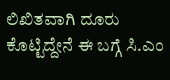ಲಿಖಿತವಾಗಿ ದೂರು ಕೊಟ್ಟಿದ್ದೇನೆ ಈ ಬಗ್ಗೆ ಸಿ.ಎಂ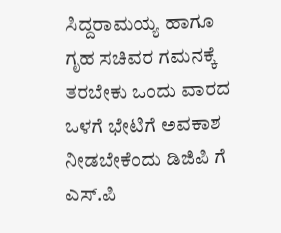ಸಿದ್ದರಾಮಯ್ಯ ಹಾಗೂ ಗೃಹ ಸಚಿವರ ಗಮನಕ್ಕೆ ತರಬೇಕು ಒಂದು ವಾರದ ಒಳಗೆ ಭೇಟಿಗೆ ಅವಕಾಶ ನೀಡಬೇಕೆಂದು ಡಿಜಿಪಿ ಗೆ ಎಸ್.ಪಿ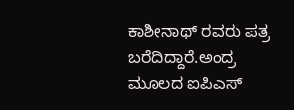ಕಾಶೀನಾಥ್ ರವರು ಪತ್ರ ಬರೆದಿದ್ದಾರೆ.ಅಂದ್ರ ಮೂಲದ ಐಪಿಎಸ್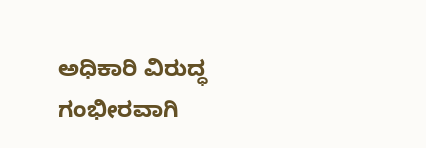ಅಧಿಕಾರಿ ವಿರುದ್ಧ ಗಂಭೀರವಾಗಿ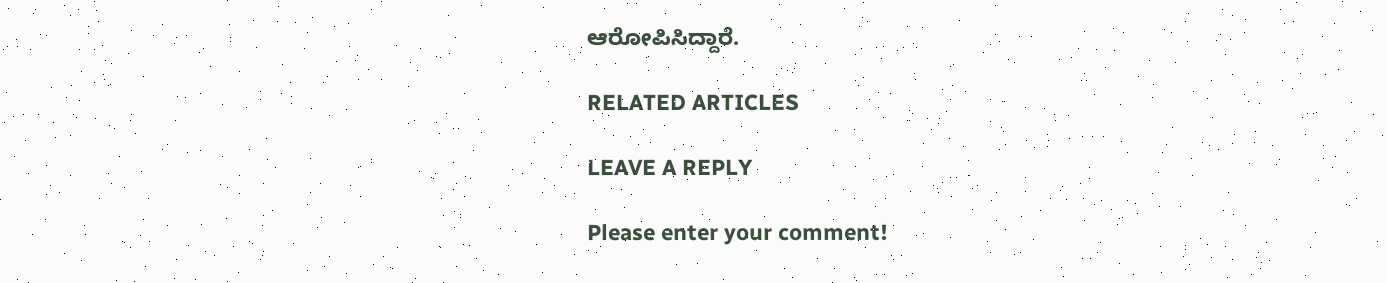ಆರೋಪಿಸಿದ್ದಾರೆ.

RELATED ARTICLES

LEAVE A REPLY

Please enter your comment!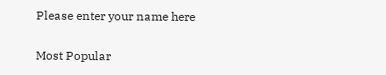Please enter your name here

Most Popular